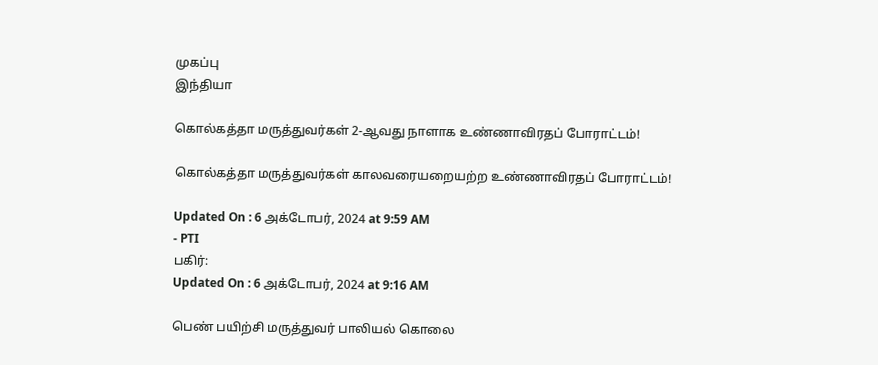முகப்பு
இந்தியா

கொல்கத்தா மருத்துவர்கள் 2-ஆவது நாளாக உண்ணாவிரதப் போராட்டம்!

கொல்கத்தா மருத்துவர்கள் காலவரையறையற்ற உண்ணாவிரதப் போராட்டம்!

Updated On : 6 அக்டோபர், 2024 at 9:59 AM
- PTI
பகிர்:
Updated On : 6 அக்டோபர், 2024 at 9:16 AM

பெண் பயிற்சி மருத்துவர் பாலியல் கொலை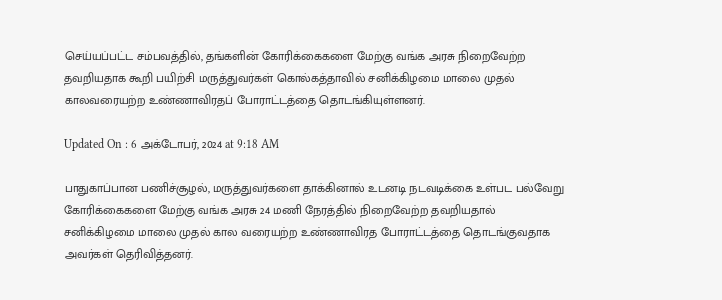செய்யப்பட்ட சம்பவத்தில், தங்களின் கோரிக்கைகளை மேற்கு வங்க அரசு நிறைவேற்ற தவறியதாக கூறி பயிற்சி மருத்துவர்கள் கொல்கத்தாவில் சனிக்கிழமை மாலை முதல் காலவரையற்ற உண்ணாவிரதப் போராட்டத்தை தொடங்கியுள்ளனர்.

Updated On : 6 அக்டோபர், 2024 at 9:18 AM

பாதுகாப்பான பணிச்சூழல், மருத்துவர்களை தாக்கினால் உடனடி நடவடிக்கை உள்பட பல்வேறு கோரிக்கைகளை மேற்கு வங்க அரசு 24 மணி நேரத்தில் நிறைவேற்ற தவறியதால் சனிக்கிழமை மாலை முதல் கால வரையற்ற உண்ணாவிரத போராட்டத்தை தொடங்குவதாக அவர்கள் தெரிவித்தனர்.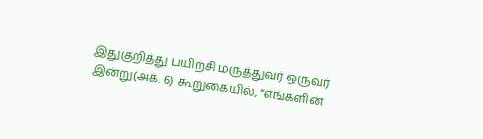இதுகுறித்து பயிற்சி மருத்துவர் ஒருவர் இன்று(அக். 6) கூறுகையில், “எங்களின்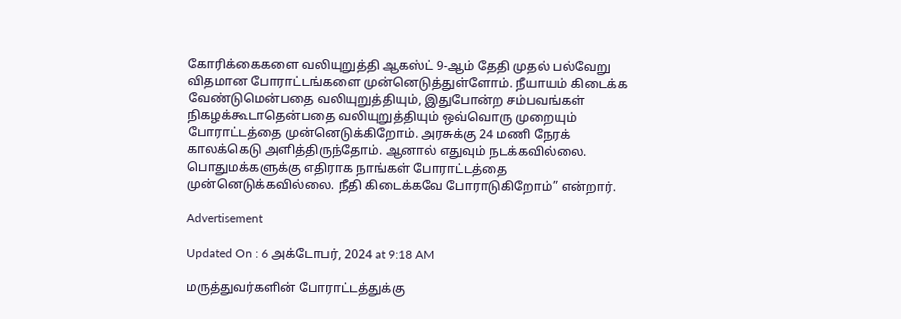கோரிக்கைகளை வலியுறுத்தி ஆகஸ்ட் 9-ஆம் தேதி முதல் பல்வேறு விதமான போராட்டங்களை முன்னெடுத்துள்ளோம். நீயாயம் கிடைக்க வேண்டுமென்பதை வலியுறுத்தியும், இதுபோன்ற சம்பவங்கள் நிகழக்கூடாதென்பதை வலியுறுத்தியும் ஒவ்வொரு முறையும் போராட்டத்தை முன்னெடுக்கிறோம். அரசுக்கு 24 மணி நேரக் காலக்கெடு அளித்திருந்தோம். ஆனால் எதுவும் நடக்கவில்லை. பொதுமக்களுக்கு எதிராக நாங்கள் போராட்டத்தை முன்னெடுக்கவில்லை. நீதி கிடைக்கவே போராடுகிறோம்” என்றார்.

Advertisement

Updated On : 6 அக்டோபர், 2024 at 9:18 AM

மருத்துவர்களின் போராட்டத்துக்கு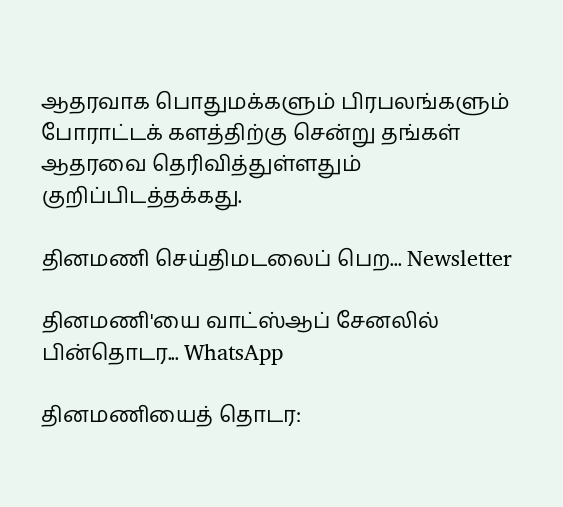ஆதரவாக பொதுமக்களும் பிரபலங்களும் போராட்டக் களத்திற்கு சென்று தங்கள் ஆதரவை தெரிவித்துள்ளதும் குறிப்பிடத்தக்கது.

தினமணி செய்திமடலைப் பெற... Newsletter

தினமணி'யை வாட்ஸ்ஆப் சேனலில் பின்தொடர... WhatsApp

தினமணியைத் தொடர: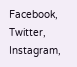Facebook, Twitter, Instagram,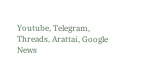Youtube, Telegram, Threads, Arattai, Google News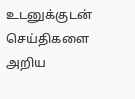உடனுக்குடன் செய்திகளை அறிய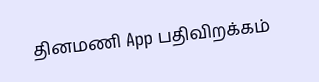தினமணி App பதிவிறக்கம்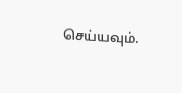செய்யவும்.